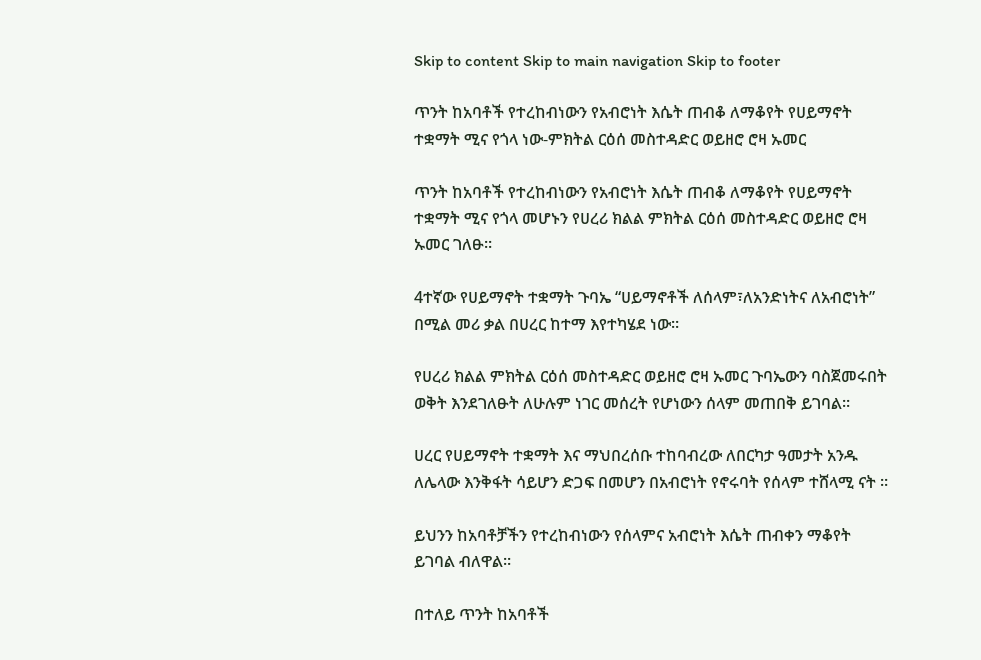Skip to content Skip to main navigation Skip to footer

ጥንት ከአባቶች የተረከብነውን የአብሮነት እሴት ጠብቆ ለማቆየት የሀይማኖት ተቋማት ሚና የጎላ ነው-ምክትል ርዕሰ መስተዳድር ወይዘሮ ሮዛ ኡመር

ጥንት ከአባቶች የተረከብነውን የአብሮነት እሴት ጠብቆ ለማቆየት የሀይማኖት ተቋማት ሚና የጎላ መሆኑን የሀረሪ ክልል ምክትል ርዕሰ መስተዳድር ወይዘሮ ሮዛ ኡመር ገለፁ።

4ተኛው የሀይማኖት ተቋማት ጉባኤ “ሀይማኖቶች ለሰላም፣ለአንድነትና ለአብሮነት” በሚል መሪ ቃል በሀረር ከተማ እየተካሄደ ነው።

የሀረሪ ክልል ምክትል ርዕሰ መስተዳድር ወይዘሮ ሮዛ ኡመር ጉባኤውን ባስጀመሩበት ወቅት እንደገለፁት ለሁሉም ነገር መሰረት የሆነውን ሰላም መጠበቅ ይገባል።

ሀረር የሀይማኖት ተቋማት እና ማህበረሰቡ ተከባብረው ለበርካታ ዓመታት አንዱ ለሌላው እንቅፋት ሳይሆን ድጋፍ በመሆን በአብሮነት የኖሩባት የሰላም ተሸላሚ ናት ።

ይህንን ከአባቶቻችን የተረከብነውን የሰላምና አብሮነት እሴት ጠብቀን ማቆየት ይገባል ብለዋል።

በተለይ ጥንት ከአባቶች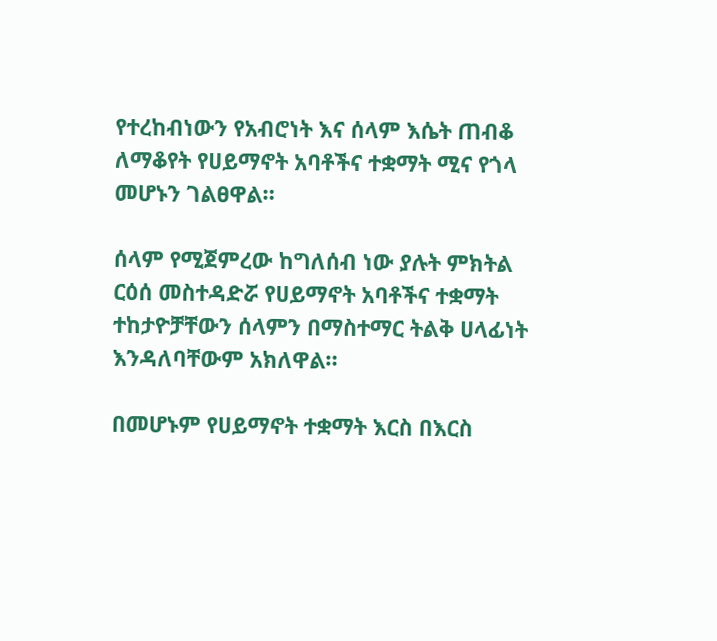የተረከብነውን የአብሮነት እና ሰላም እሴት ጠብቆ ለማቆየት የሀይማኖት አባቶችና ተቋማት ሚና የጎላ መሆኑን ገልፀዋል።

ሰላም የሚጀምረው ከግለሰብ ነው ያሉት ምክትል ርዕሰ መስተዳድሯ የሀይማኖት አባቶችና ተቋማት ተከታዮቻቸውን ሰላምን በማስተማር ትልቅ ሀላፊነት እንዳለባቸውም አክለዋል።

በመሆኑም የሀይማኖት ተቋማት እርስ በእርስ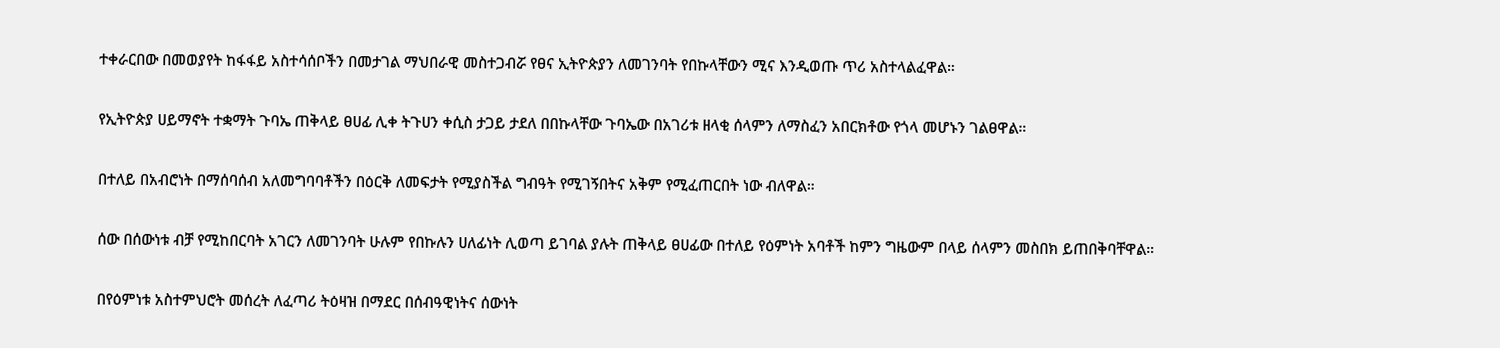ተቀራርበው በመወያየት ከፋፋይ አስተሳሰቦችን በመታገል ማህበራዊ መስተጋብሯ የፀና ኢትዮጵያን ለመገንባት የበኩላቸውን ሚና እንዲወጡ ጥሪ አስተላልፈዋል።

የኢትዮጵያ ሀይማኖት ተቋማት ጉባኤ ጠቅላይ ፀሀፊ ሊቀ ትጉሀን ቀሲስ ታጋይ ታደለ በበኩላቸው ጉባኤው በአገሪቱ ዘላቂ ሰላምን ለማስፈን አበርክቶው የጎላ መሆኑን ገልፀዋል።

በተለይ በአብሮነት በማሰባሰብ አለመግባባቶችን በዕርቅ ለመፍታት የሚያስችል ግብዓት የሚገኝበትና አቅም የሚፈጠርበት ነው ብለዋል።

ሰው በሰውነቱ ብቻ የሚከበርባት አገርን ለመገንባት ሁሉም የበኩሉን ሀለፊነት ሊወጣ ይገባል ያሉት ጠቅላይ ፀሀፊው በተለይ የዕምነት አባቶች ከምን ግዜውም በላይ ሰላምን መስበክ ይጠበቅባቸዋል።

በየዕምነቱ አስተምህሮት መሰረት ለፈጣሪ ትዕዛዝ በማደር በሰብዓዊነትና ሰውነት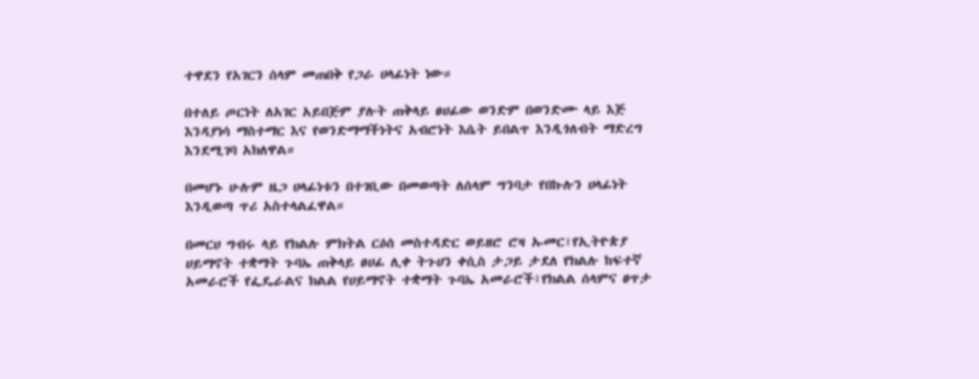ተዋደን የአገርን ሰላም መጠበቅ የጋራ ሀላፊነት ነው።

በተለይ ጦርነት ለአገር አይበጅም ያሉት ጠቅላይ ፀሀፊው ወንድም በወንድሙ ላይ እጅ እንዳያነሳ ማስተማር እና የወንድማማችነትና አብሮነት እሴት ይበልጥ እንዲጎለብት ማድረግ እንደሚገባ አክለዋል።

በመሆኑ ሁሉም ዜጋ ሀላፊነቱን በተገቢው በመወጣት ለሰላም ግንባታ የበኩሉን ሀላፊነት እንዲወጣ ጥሪ አስተላልፈዋል።

በመርሀ ግብሩ ላይ የክልሉ ምክትል ርዕሰ መስተዳድር ወይዘሮ ሮዛ ኡመር፣የኢትዮጵያ ሀይማኖት ተቋማት ጉባኤ ጠቅላይ ፀሀፊ ሊቀ ትጉሀን ቀሲስ ታጋይ ታደለ የክልሉ ከፍተኛ አመራሮች የፌዴራልና ክልል የሀይማኖት ተቋማት ጉባኤ አመራሮች፣የክልል ሰላምና ፀጥታ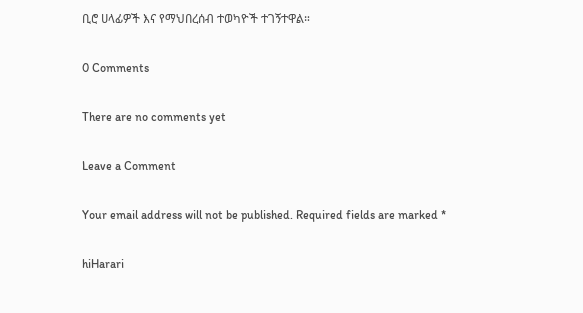ቢሮ ሀላፊዎች እና የማህበረሰብ ተወካዮች ተገኝተዋል።

0 Comments

There are no comments yet

Leave a Comment

Your email address will not be published. Required fields are marked *

hiHarari